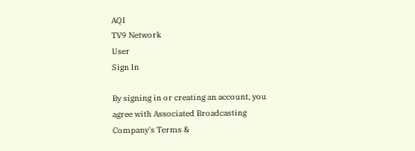AQI
TV9 Network
User
Sign In

By signing in or creating an account, you agree with Associated Broadcasting Company's Terms &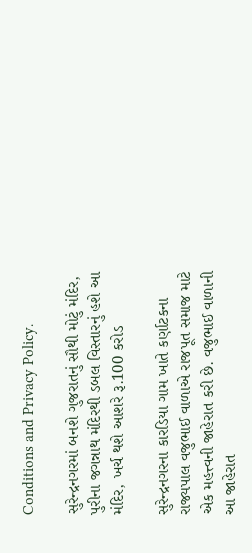Conditions and Privacy Policy.

સુરેન્દ્રનગરમાં બનશે ગુજરાતનું સૌથી મોટું મંદિર, પુરીના જગન્નાથ મંદિરથી ડબલ વિસ્તારનું હશે આ મંદિર, ખર્ચ થશે આશરે રૂ.100 કરોડ

સુરેન્દ્રનગરના કારડિયા ગામ ખાતે કર્ણાટકના રાજ્યપાલ વજુભાઈ વાળાએ રાજપૂત સમાજ માટે એક મહત્ત્વની જાહેરાત કરી છે. વજુભાઈ વાળાની આ જાહેરાત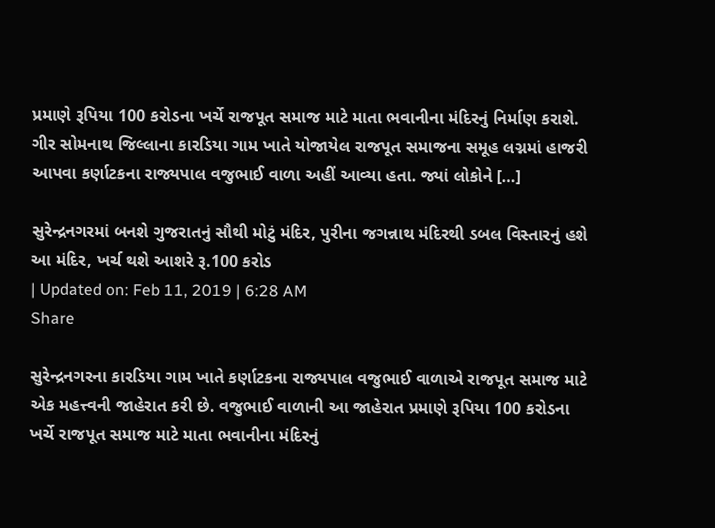પ્રમાણે રૂપિયા 100 કરોડના ખર્ચે રાજપૂત સમાજ માટે માતા ભવાનીના મંદિરનું નિર્માણ કરાશે. ગીર સોમનાથ જિલ્લાના કારડિયા ગામ ખાતે યોજાયેલ રાજપૂત સમાજના સમૂહ લગ્નમાં હાજરી આપવા કર્ણાટકના રાજ્યપાલ વજુભાઈ વાળા અહીં આવ્યા હતા. જ્યાં લોકોને […]

સુરેન્દ્રનગરમાં બનશે ગુજરાતનું સૌથી મોટું મંદિર, પુરીના જગન્નાથ મંદિરથી ડબલ વિસ્તારનું હશે આ મંદિર, ખર્ચ થશે આશરે રૂ.100 કરોડ
| Updated on: Feb 11, 2019 | 6:28 AM
Share

સુરેન્દ્રનગરના કારડિયા ગામ ખાતે કર્ણાટકના રાજ્યપાલ વજુભાઈ વાળાએ રાજપૂત સમાજ માટે એક મહત્ત્વની જાહેરાત કરી છે. વજુભાઈ વાળાની આ જાહેરાત પ્રમાણે રૂપિયા 100 કરોડના ખર્ચે રાજપૂત સમાજ માટે માતા ભવાનીના મંદિરનું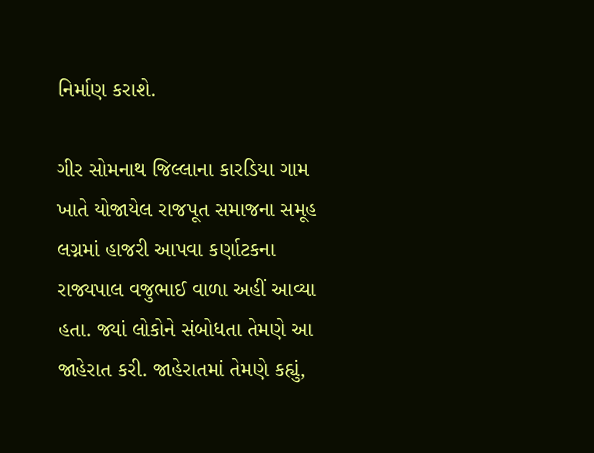નિર્માણ કરાશે.

ગીર સોમનાથ જિલ્લાના કારડિયા ગામ ખાતે યોજાયેલ રાજપૂત સમાજના સમૂહ લગ્નમાં હાજરી આપવા કર્ણાટકના રાજ્યપાલ વજુભાઈ વાળા અહીં આવ્યા હતા. જ્યાં લોકોને સંબોધતા તેમણે આ જાહેરાત કરી. જાહેરાતમાં તેમણે કહ્યું,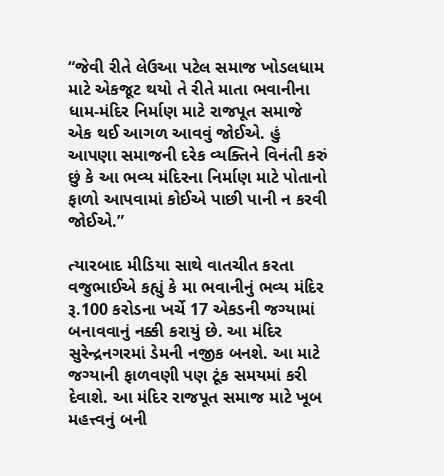“જેવી રીતે લેઉઆ પટેલ સમાજ ખોડલધામ માટે એકજૂટ થયો તે રીતે માતા ભવાનીના ધામ-મંદિર નિર્માણ માટે રાજપૂત સમાજે એક થઈ આગળ આવવું જોઈએ. હું આપણા સમાજની દરેક વ્યક્તિને વિનંતી કરું છું કે આ ભવ્ય મંદિરના નિર્માણ માટે પોતાનો ફાળો આપવામાં કોઈએ પાછી પાની ન કરવી જોઈએ.”

ત્યારબાદ મીડિયા સાથે વાતચીત કરતા વજુભાઈએ કહ્યું કે મા ભવાનીનું ભવ્ય મંદિર રૂ.100 કરોડના ખર્ચે 17 એકડની જગ્યામાં બનાવવાનું નક્કી કરાયું છે. આ મંદિર સુરેન્દ્રનગરમાં ડેમની નજીક બનશે. આ માટે જગ્યાની ફાળવણી પણ ટૂંક સમયમાં કરી દેવાશે. આ મંદિર રાજપૂત સમાજ માટે ખૂબ મહત્ત્વનું બની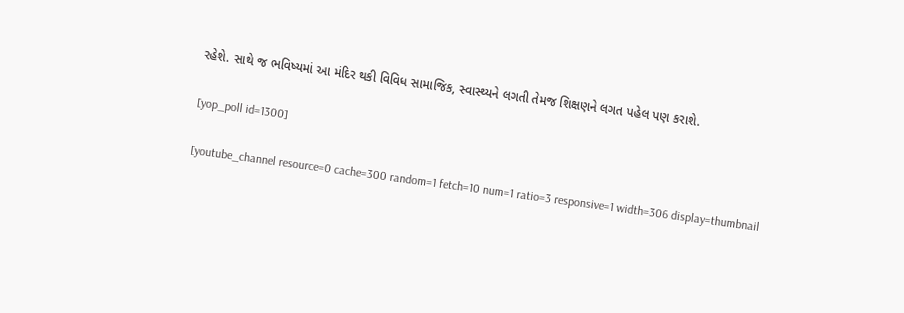રહેશે. સાથે જ ભવિષ્યમાં આ મંદિર થકી વિવિધ સામાજિક, સ્વાસ્થ્યને લગતી તેમજ શિક્ષણને લગત પહેલ પણ કરાશે.

[yop_poll id=1300]

[youtube_channel resource=0 cache=300 random=1 fetch=10 num=1 ratio=3 responsive=1 width=306 display=thumbnail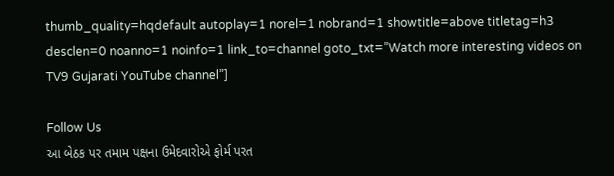thumb_quality=hqdefault autoplay=1 norel=1 nobrand=1 showtitle=above titletag=h3 desclen=0 noanno=1 noinfo=1 link_to=channel goto_txt=”Watch more interesting videos on TV9 Gujarati YouTube channel”]

Follow Us
આ બેઠક પર તમામ પક્ષના ઉમેદવારોએ ફોર્મ પરત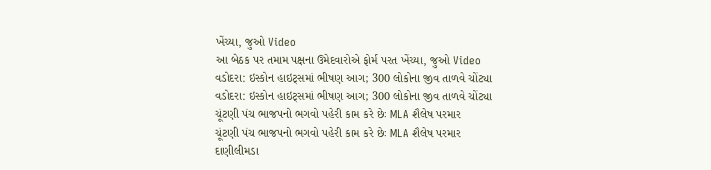ખેંચ્યા, જુઓ Video
આ બેઠક પર તમામ પક્ષના ઉમેદવારોએ ફોર્મ પરત ખેંચ્યા, જુઓ Video
વડોદરા: ઇસ્કોન હાઇટ્સમાં ભીષણ આગ; 300 લોકોના જીવ તાળવે ચોંટ્યા
વડોદરા: ઇસ્કોન હાઇટ્સમાં ભીષણ આગ; 300 લોકોના જીવ તાળવે ચોંટ્યા
ચૂંટણી પંચ ભાજપનો ભગવો પહેરી કામ કરે છેઃ MLA શૈલેષ પરમાર
ચૂંટણી પંચ ભાજપનો ભગવો પહેરી કામ કરે છેઃ MLA શૈલેષ પરમાર
દાણીલીમડા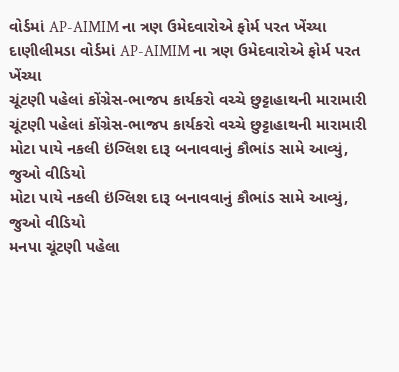વોર્ડમાં AP-AIMIM ના ત્રણ ઉમેદવારોએ ફોર્મ પરત ખેંચ્યા
દાણીલીમડા વોર્ડમાં AP-AIMIM ના ત્રણ ઉમેદવારોએ ફોર્મ પરત ખેંચ્યા
ચૂંટણી પહેલાં કોંગ્રેસ-ભાજપ કાર્યકરો વચ્ચે છુટ્ટાહાથની મારામારી
ચૂંટણી પહેલાં કોંગ્રેસ-ભાજપ કાર્યકરો વચ્ચે છુટ્ટાહાથની મારામારી
મોટા પાયે નકલી ઇંગ્લિશ દારૂ બનાવવાનું કૌભાંડ સામે આવ્યું, જુઓ વીડિયો
મોટા પાયે નકલી ઇંગ્લિશ દારૂ બનાવવાનું કૌભાંડ સામે આવ્યું, જુઓ વીડિયો
મનપા ચૂંટણી પહેલા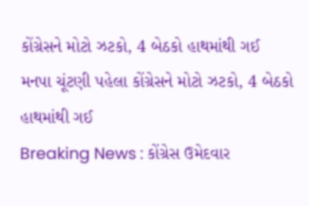કોંગ્રેસને મોટો ઝટકો, 4 બેઠકો હાથમાંથી ગઈ
મનપા ચૂંટણી પહેલા કોંગ્રેસને મોટો ઝટકો, 4 બેઠકો હાથમાંથી ગઈ
Breaking News : કોંગ્રેસ ઉમેદવાર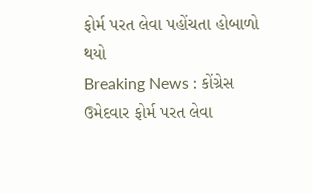ફોર્મ પરત લેવા પહોંચતા હોબાળો થયો
Breaking News : કોંગ્રેસ ઉમેદવાર ફોર્મ પરત લેવા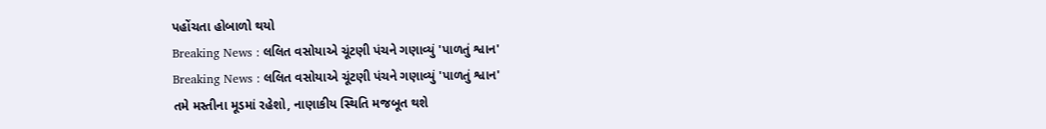પહોંચતા હોબાળો થયો
Breaking News : લલિત વસોયાએ ચૂંટણી પંચને ગણાવ્યું 'પાળતું શ્વાન'
Breaking News : લલિત વસોયાએ ચૂંટણી પંચને ગણાવ્યું 'પાળતું શ્વાન'
તમે મસ્તીના મૂડમાં રહેશો, નાણાકીય સ્થિતિ મજબૂત થશે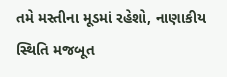તમે મસ્તીના મૂડમાં રહેશો, નાણાકીય સ્થિતિ મજબૂત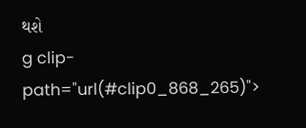થશે
g clip-path="url(#clip0_868_265)">